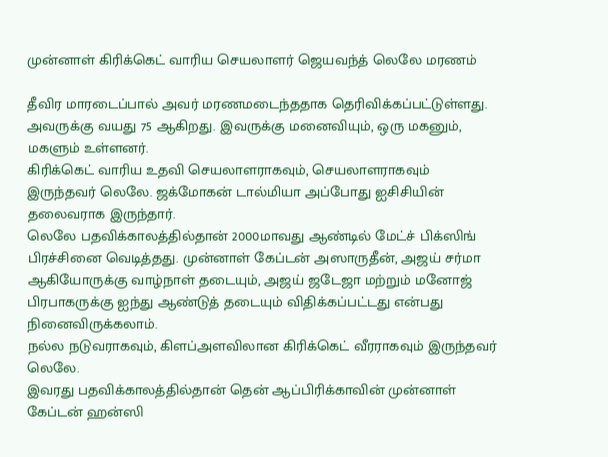முன்னாள் கிரிக்கெட் வாரிய செயலாளர் ஜெயவந்த் லெலே மரணம்

தீவிர மாரடைப்பால் அவர் மரணமடைந்ததாக தெரிவிக்கப்பட்டுள்ளது. அவருக்கு வயது 75 ஆகிறது. இவருக்கு மனைவியும், ஒரு மகனும், மகளும் உள்ளனர்.
கிரிக்கெட் வாரிய உதவி செயலாளராகவும், செயலாளராகவும் இருந்தவர் லெலே. ஜக்மோகன் டால்மியா அப்போது ஐசிசியின் தலைவராக இருந்தார்.
லெலே பதவிக்காலத்தில்தான் 2000மாவது ஆண்டில் மேட்ச் பிக்ஸிங் பிரச்சினை வெடித்தது. முன்னாள் கேப்டன் அஸாருதீன், அஜய் சர்மா ஆகியோருக்கு வாழ்நாள் தடையும், அஜய் ஜடேஜா மற்றும் மனோஜ் பிரபாகருக்கு ஐந்து ஆண்டுத் தடையும் விதிக்கப்பட்டது என்பது நினைவிருக்கலாம்.
நல்ல நடுவராகவும், கிளப்அளவிலான கிரிக்கெட் வீரராகவும் இருந்தவர் லெலே.
இவரது பதவிக்காலத்தில்தான் தென் ஆப்பிரிக்காவின் முன்னாள் கேப்டன் ஹன்ஸி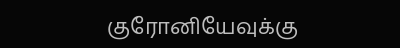குரோனியேவுக்கு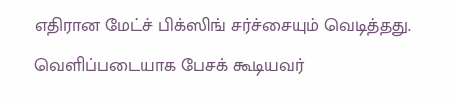எதிரான மேட்ச் பிக்ஸிங் சர்ச்சையும் வெடித்தது.
வெளிப்படையாக பேசக் கூடியவர்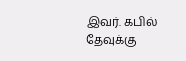இவர். கபில் தேவுக்கு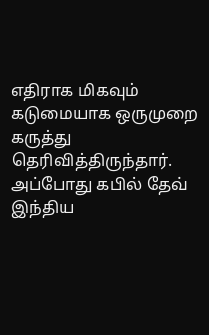எதிராக மிகவும் கடுமையாக ஒருமுறை கருத்து தெரிவித்திருந்தார். அப்போது கபில் தேவ் இந்திய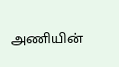அணியின்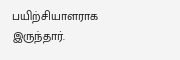பயிற்சியாளராக இருந்தார்.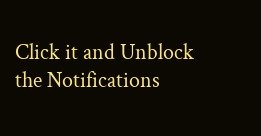Click it and Unblock the Notifications